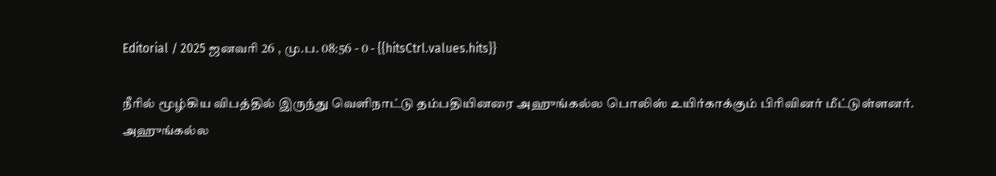Editorial / 2025 ஜனவரி 26 , மு.ப. 08:56 - 0 - {{hitsCtrl.values.hits}}

நீரில் மூழ்கிய விபத்தில் இருந்து வெளிநாட்டு தம்பதியினரை அஹுங்கல்ல பொலிஸ் உயிர்காக்கும் பிரிவினர் மீட்டுள்ளனர்.
அஹுங்கல்ல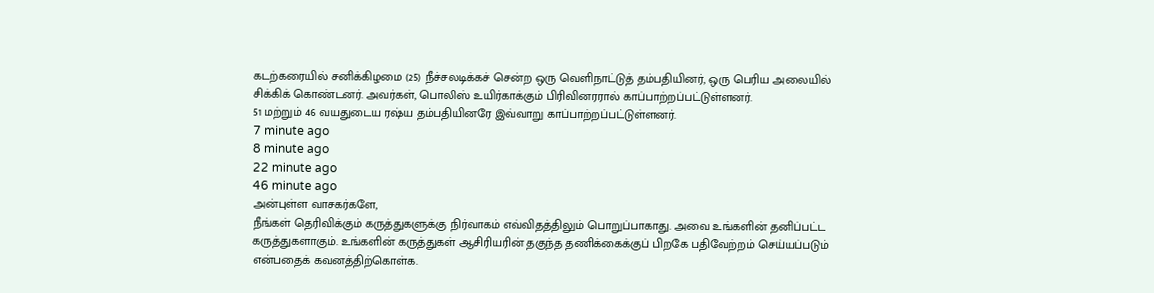கடற்கரையில் சனிக்கிழமை (25) நீச்சலடிக்கச் சென்ற ஒரு வெளிநாட்டுத் தம்பதியினர், ஒரு பெரிய அலையில் சிக்கிக் கொண்டனர். அவர்கள், பொலிஸ் உயிர்காக்கும் பிரிவினரரால் காப்பாற்றப்பட்டுள்ளனர்.
51 மற்றும் 46 வயதுடைய ரஷ்ய தம்பதியினரே இவ்வாறு காப்பாற்றப்பட்டுள்ளனர்.
7 minute ago
8 minute ago
22 minute ago
46 minute ago
அன்புள்ள வாசகர்களே,
நீங்கள் தெரிவிக்கும் கருத்துகளுக்கு நிர்வாகம் எவ்விதத்திலும் பொறுப்பாகாது. அவை உங்களின் தனிப்பட்ட கருத்துகளாகும். உங்களின் கருத்துகள் ஆசிரியரின் தகுந்த தணிக்கைக்குப் பிறகே பதிவேற்றம் செய்யப்படும் என்பதைக் கவனத்திற்கொள்க.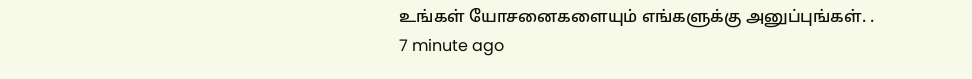உங்கள் யோசனைகளையும் எங்களுக்கு அனுப்புங்கள். .
7 minute ago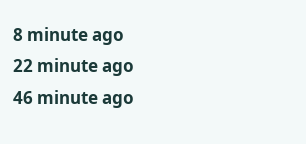8 minute ago
22 minute ago
46 minute ago